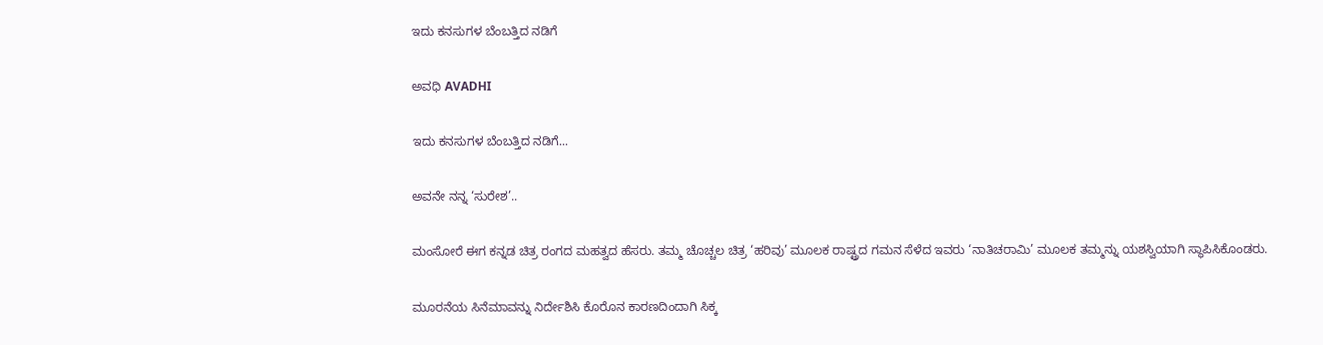ಇದು ಕನಸುಗಳ ಬೆಂಬತ್ತಿದ ನಡಿಗೆ‍

ಅವಧಿ AVADHI

ಇದು ಕನಸುಗಳ ಬೆಂಬತ್ತಿದ ನಡಿಗೆ...

ಅವನೇ ನನ್ನ ‘ಸುರೇಶ’..

ಮಂಸೋರೆ ಈಗ ಕನ್ನಡ ಚಿತ್ರ ರಂಗದ ಮಹತ್ವದ ಹೆಸರು. ತಮ್ಮ ಚೊಚ್ಚಲ ಚಿತ್ರ ‘ಹರಿವು’ ಮೂಲಕ ರಾಷ್ಟ್ರದ ಗಮನ ಸೆಳೆದ ಇವರು ‘ನಾತಿಚರಾಮಿ’ ಮೂಲಕ ತಮ್ಮನ್ನು ಯಶಸ್ವಿಯಾಗಿ ಸ್ಥಾಪಿಸಿಕೊಂಡರು.

ಮೂರನೆಯ ಸಿನೆಮಾವನ್ನು ನಿರ್ದೇಶಿಸಿ ಕೊರೊನ ಕಾರಣದಿಂದಾಗಿ ಸಿಕ್ಕ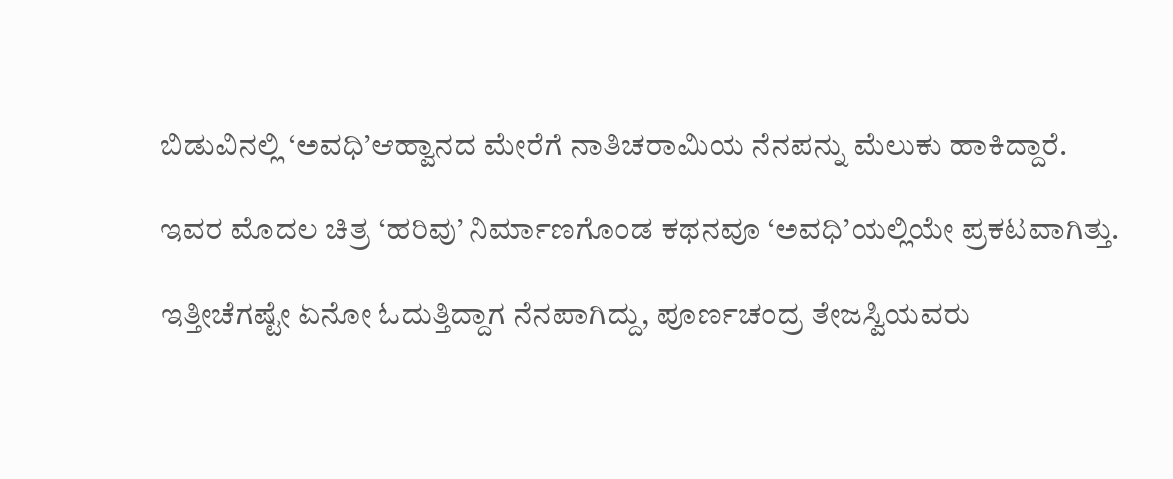ಬಿಡುವಿನಲ್ಲಿ ‘ಅವಧಿ’ಆಹ್ವಾನದ ಮೇರೆಗೆ ನಾತಿಚರಾಮಿಯ ನೆನಪನ್ನು ಮೆಲುಕು ಹಾಕಿದ್ದಾರೆ.

ಇವರ ಮೊದಲ ಚಿತ್ರ ‘ಹರಿವು’ ನಿರ್ಮಾಣಗೊಂಡ ಕಥನವೂ ‘ಅವಧಿ’ಯಲ್ಲಿಯೇ ಪ್ರಕಟವಾಗಿತ್ತು.

ಇತ್ತೀಚೆಗಷ್ಟೇ ಏನೋ ಓದುತ್ತಿದ್ದಾಗ ನೆನಪಾಗಿದ್ದು, ಪೂರ್ಣಚಂದ್ರ ತೇಜಸ್ವಿಯವರು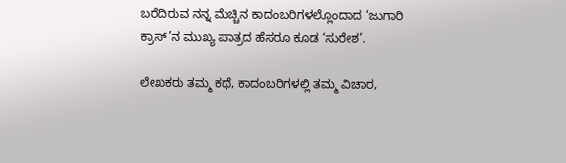ಬರೆದಿರುವ ನನ್ನ ಮೆಚ್ಚಿನ ಕಾದಂಬರಿಗಳಲ್ಲೊಂದಾದ ‘ಜುಗಾರಿ ಕ್ರಾಸ್’ನ ಮುಖ್ಯ ಪಾತ್ರದ ಹೆಸರೂ ಕೂಡ ‘ಸುರೇಶ’.

ಲೇಖಕರು ತಮ್ಮ ಕಥೆ, ಕಾದಂಬರಿಗಳಲ್ಲಿ ತಮ್ಮ ವಿಚಾರ,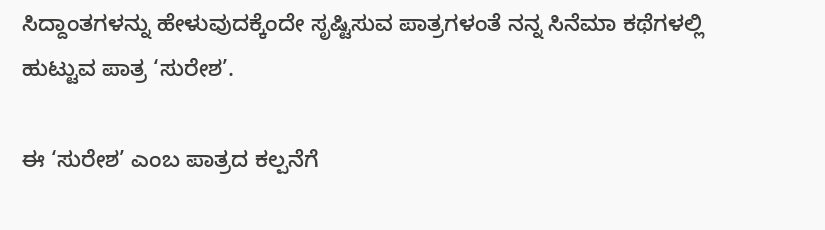ಸಿದ್ದಾಂತಗಳನ್ನು ಹೇಳುವುದಕ್ಕೆಂದೇ ಸೃಷ್ಟಿಸುವ ಪಾತ್ರಗಳಂತೆ ನನ್ನ ಸಿನೆಮಾ ಕಥೆಗಳಲ್ಲಿ ಹುಟ್ಟುವ ಪಾತ್ರ ‘ಸುರೇಶ’.

ಈ ‘ಸುರೇಶ’ ಎಂಬ ಪಾತ್ರದ ಕಲ್ಪನೆಗೆ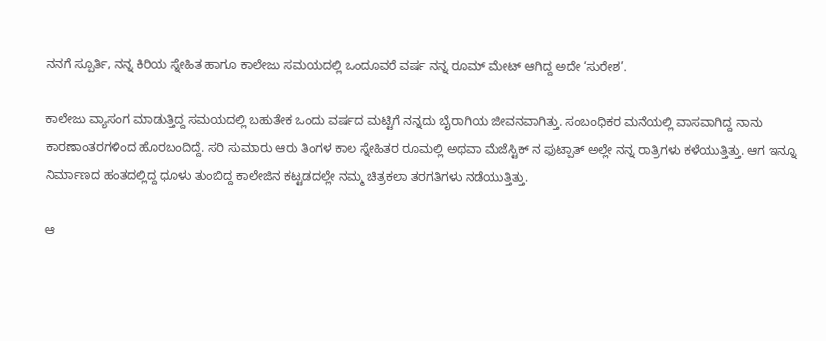ನನಗೆ ಸ್ಪೂರ್ತಿ, ನನ್ನ ಕಿರಿಯ ಸ್ನೇಹಿತ ಹಾಗೂ ಕಾಲೇಜು ಸಮಯದಲ್ಲಿ ಒಂದೂವರೆ ವರ್ಷ ನನ್ನ ರೂಮ್ ಮೇಟ್ ಆಗಿದ್ದ ಅದೇ ‘ಸುರೇಶ’.

ಕಾಲೇಜು ವ್ಯಾಸಂಗ ಮಾಡುತ್ತಿದ್ದ ಸಮಯದಲ್ಲಿ ಬಹುತೇಕ ಒಂದು ವರ್ಷದ ಮಟ್ಟಿಗೆ ನನ್ನದು ಬೈರಾಗಿಯ ಜೀವನವಾಗಿತ್ತು. ಸಂಬಂಧಿಕರ ಮನೆಯಲ್ಲಿ ವಾಸವಾಗಿದ್ದ ನಾನು ಕಾರಣಾಂತರಗಳಿಂದ ಹೊರಬಂದಿದ್ದೆ. ಸರಿ ಸುಮಾರು ಆರು ತಿಂಗಳ ಕಾಲ ಸ್ನೇಹಿತರ ರೂಮಲ್ಲಿ ಅಥವಾ ಮೆಜೆಸ್ಟಿಕ್ ನ ಫುಟ್ಪಾತ್ ಅಲ್ಲೇ ನನ್ನ ರಾತ್ರಿಗಳು ಕಳೆಯುತ್ತಿತ್ತು. ಆಗ ಇನ್ನೂ ನಿರ್ಮಾಣದ ಹಂತದಲ್ಲಿದ್ದ ಧೂಳು ತುಂಬಿದ್ದ ಕಾಲೇಜಿನ ಕಟ್ಟಡದಲ್ಲೇ ನಮ್ಮ ಚಿತ್ರಕಲಾ ತರಗತಿಗಳು ನಡೆಯುತ್ತಿತ್ತು.

ಆ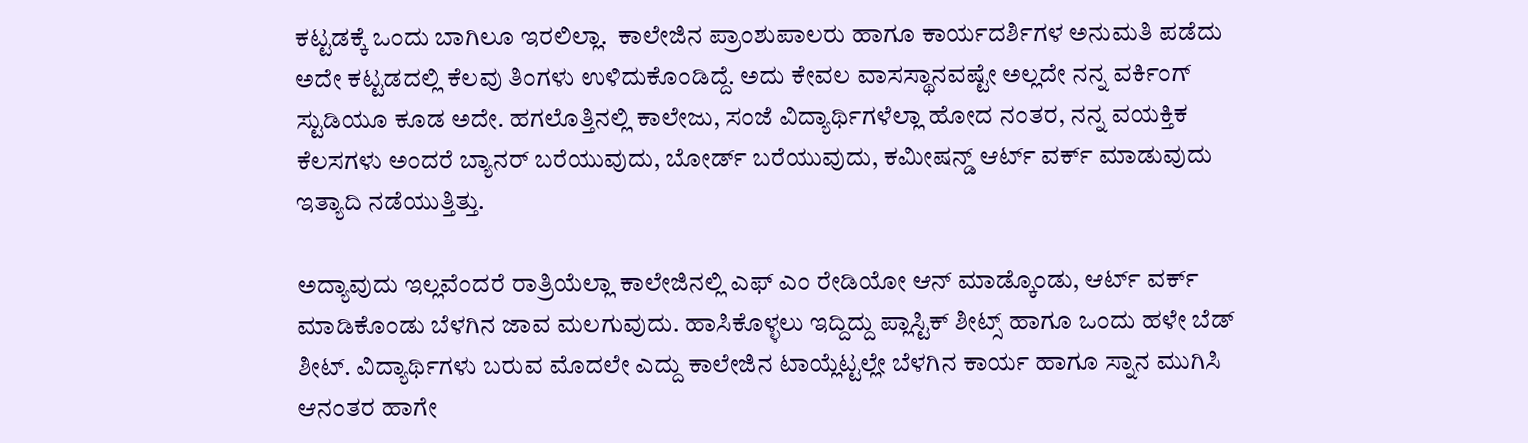ಕಟ್ಟಡಕ್ಕೆ ಒಂದು ಬಾಗಿಲೂ ಇರಲಿಲ್ಲಾ.  ಕಾಲೇಜಿನ ಪ್ರಾಂಶುಪಾಲರು ಹಾಗೂ ಕಾರ್ಯದರ್ಶಿಗಳ ಅನುಮತಿ ಪಡೆದು ಅದೇ ಕಟ್ಟಡದಲ್ಲಿ ಕೆಲವು ತಿಂಗಳು ಉಳಿದುಕೊಂಡಿದ್ದೆ. ಅದು ಕೇವಲ ವಾಸಸ್ಥಾನವಷ್ಟೇ ಅಲ್ಲದೇ ನನ್ನ ವರ್ಕಿಂಗ್ ಸ್ಟುಡಿಯೂ ಕೂಡ ಅದೇ. ಹಗಲೊತ್ತಿನಲ್ಲಿ ಕಾಲೇಜು, ಸಂಜೆ ವಿದ್ಯಾರ್ಥಿಗಳೆಲ್ಲಾ ಹೋದ ನಂತರ, ನನ್ನ ವಯಕ್ತಿಕ ಕೆಲಸಗಳು ಅಂದರೆ ಬ್ಯಾನರ್ ಬರೆಯುವುದು, ಬೋರ್ಡ್ ಬರೆಯುವುದು, ಕಮೀಷನ್ಡ್ ಆರ್ಟ್ ವರ್ಕ್ ಮಾಡುವುದು ಇತ್ಯಾದಿ ನಡೆಯುತ್ತಿತ್ತು.

ಅದ್ಯಾವುದು ಇಲ್ಲವೆಂದರೆ ರಾತ್ರಿಯೆಲ್ಲಾ ಕಾಲೇಜಿನಲ್ಲಿ ಎಫ್ ಎಂ ರೇಡಿಯೋ ಆನ್ ಮಾಡ್ಕೊಂಡು, ಆರ್ಟ್ ವರ್ಕ್ ಮಾಡಿಕೊಂಡು ಬೆಳಗಿನ ಜಾವ ಮಲಗುವುದು. ಹಾಸಿಕೊಳ್ಳಲು ಇದ್ದಿದ್ದು ಪ್ಲಾಸ್ಟಿಕ್ ಶೀಟ್ಸ್ ಹಾಗೂ ಒಂದು ಹಳೇ ಬೆಡ್ ಶೀಟ್. ವಿದ್ಯಾರ್ಥಿಗಳು ಬರುವ ಮೊದಲೇ ಎದ್ದು ಕಾಲೇಜಿನ ಟಾಯ್ಲೆಟ್ಟಲ್ಲೇ ಬೆಳಗಿನ ಕಾರ್ಯ ಹಾಗೂ ಸ್ನಾನ ಮುಗಿಸಿ ಆನಂತರ ಹಾಗೇ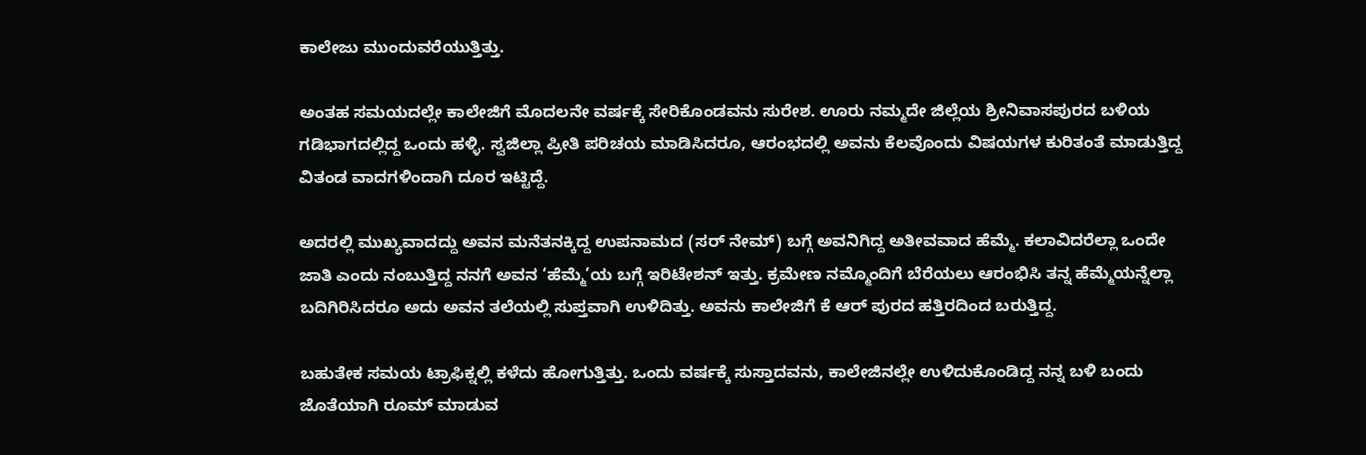ಕಾಲೇಜು ಮುಂದುವರೆಯುತ್ತಿತ್ತು.

ಅಂತಹ ಸಮಯದಲ್ಲೇ ಕಾಲೇಜಿಗೆ ಮೊದಲನೇ ವರ್ಷಕ್ಕೆ ಸೇರಿಕೊಂಡವನು ಸುರೇಶ. ಊರು ನಮ್ಮದೇ ಜಿಲ್ಲೆಯ ಶ್ರೀನಿವಾಸಪುರದ ಬಳಿಯ ಗಡಿಭಾಗದಲ್ಲಿದ್ದ ಒಂದು ಹಳ್ಳಿ. ಸ್ವಜಿಲ್ಲಾ ಪ್ರೀತಿ ಪರಿಚಯ ಮಾಡಿಸಿದರೂ, ಆರಂಭದಲ್ಲಿ ಅವನು ಕೆಲವೊಂದು ವಿಷಯಗಳ ಕುರಿತಂತೆ ಮಾಡುತ್ತಿದ್ದ ವಿತಂಡ ವಾದಗಳಿಂದಾಗಿ ದೂರ ಇಟ್ಟಿದ್ದೆ.

ಅದರಲ್ಲಿ ಮುಖ್ಯವಾದದ್ದು ಅವನ ಮನೆತನಕ್ಕಿದ್ದ ಉಪನಾಮದ (ಸರ್ ನೇಮ್) ಬಗ್ಗೆ ಅವನಿಗಿದ್ದ ಅತೀವವಾದ ಹೆಮ್ಮೆ. ಕಲಾವಿದರೆಲ್ಲಾ ಒಂದೇ ಜಾತಿ ಎಂದು ನಂಬುತ್ತಿದ್ದ ನನಗೆ ಅವನ ‘ಹೆಮ್ಮೆ’ಯ ಬಗ್ಗೆ ಇರಿಟೇಶನ್ ಇತ್ತು. ಕ್ರಮೇಣ ನಮ್ಮೊಂದಿಗೆ ಬೆರೆಯಲು ಆರಂಭಿಸಿ ತನ್ನ ಹೆಮ್ಮೆಯನ್ನೆಲ್ಲಾ ಬದಿಗಿರಿಸಿದರೂ ಅದು ಅವನ ತಲೆಯಲ್ಲಿ ಸುಪ್ತವಾಗಿ ಉಳಿದಿತ್ತು. ಅವನು ಕಾಲೇಜಿಗೆ ಕೆ ಆರ್ ಪುರದ ಹತ್ತಿರದಿಂದ ಬರುತ್ತಿದ್ದ.

ಬಹುತೇಕ ಸಮಯ ಟ್ರಾಫಿಕ್ನಲ್ಲಿ ಕಳೆದು ಹೋಗುತ್ತಿತ್ತು. ಒಂದು ವರ್ಷಕ್ಕೆ ಸುಸ್ತಾದವನು, ಕಾಲೇಜಿನಲ್ಲೇ ಉಳಿದುಕೊಂಡಿದ್ದ ನನ್ನ ಬಳಿ ಬಂದು ಜೊತೆಯಾಗಿ ರೂಮ್ ಮಾಡುವ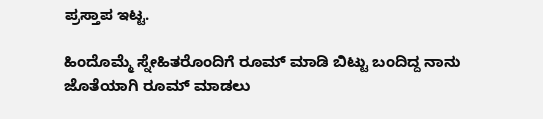ಪ್ರಸ್ತಾಪ ಇಟ್ಟ.

ಹಿಂದೊಮ್ಮೆ ಸ್ನೇಹಿತರೊಂದಿಗೆ ರೂಮ್ ಮಾಡಿ ಬಿಟ್ಟು ಬಂದಿದ್ದ ನಾನು ಜೊತೆಯಾಗಿ ರೂಮ್ ಮಾಡಲು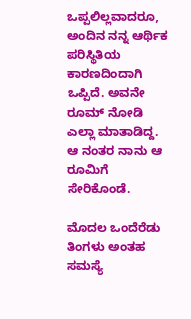ಒಪ್ಪಲಿಲ್ಲವಾದರೂ, ಅಂದಿನ ನನ್ನ ಆರ್ಥಿಕ ಪರಿಸ್ಥಿತಿಯ ಕಾರಣದಿಂದಾಗಿ ಒಪ್ಪಿದೆ. ಅವನೇ ರೂಮ್ ನೋಡಿ ಎಲ್ಲಾ ಮಾತಾಡಿದ್ದ. ಆ ನಂತರ ನಾನು ಆ ರೂಮಿಗೆ ಸೇರಿಕೊಂಡೆ.

ಮೊದಲ ಒಂದೆರೆಡು ತಿಂಗಳು ಅಂತಹ ಸಮಸ್ಯೆ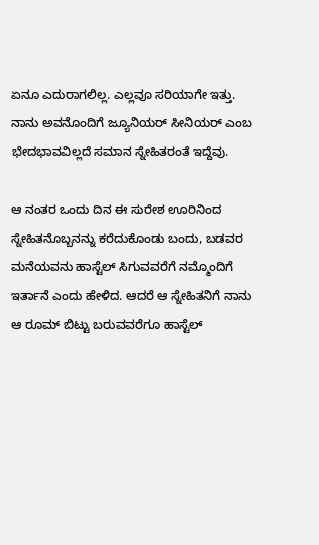ಏನೂ ಎದುರಾಗಲಿಲ್ಲ. ಎಲ್ಲವೂ ಸರಿಯಾಗೇ ಇತ್ತು. ನಾನು ಅವನೊಂದಿಗೆ ಜ್ಯೂನಿಯರ್ ಸೀನಿಯರ್ ಎಂಬ ಭೇದಭಾವವಿಲ್ಲದೆ ಸಮಾನ ಸ್ನೇಹಿತರಂತೆ ಇದ್ದೆವು.

ಆ ನಂತರ ಒಂದು ದಿನ ಈ ಸುರೇಶ ಊರಿನಿಂದ ಸ್ನೇಹಿತನೊಬ್ಬನನ್ನು ಕರೆದುಕೊಂಡು ಬಂದು, ಬಡವರ ಮನೆಯವನು ಹಾಸ್ಟೆಲ್ ಸಿಗುವವರೆಗೆ ನಮ್ಮೊಂದಿಗೆ ಇರ್ತಾನೆ ಎಂದು ಹೇಳಿದ. ಆದರೆ ಆ ಸ್ನೇಹಿತನಿಗೆ ನಾನು ಆ ರೂಮ್ ಬಿಟ್ಟು ಬರುವವರೆಗೂ ಹಾಸ್ಟೆಲ್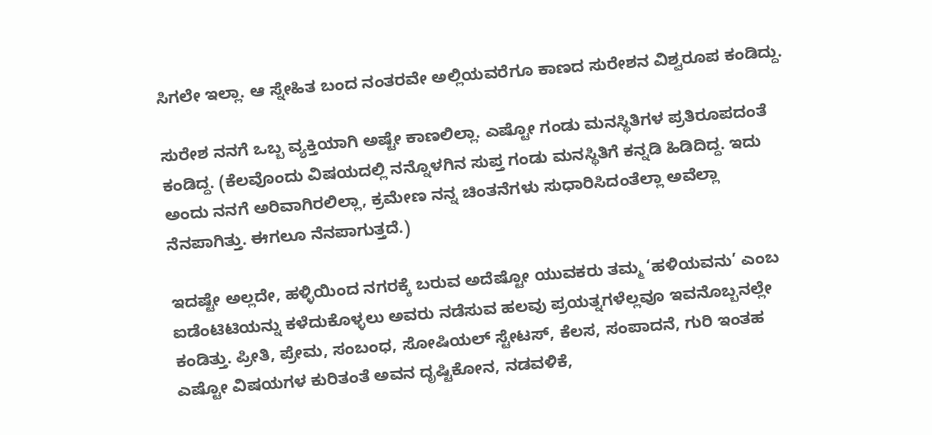ಸಿಗಲೇ ಇಲ್ಲಾ. ಆ ಸ್ನೇಹಿತ ಬಂದ ನಂತರವೇ ಅಲ್ಲಿಯವರೆಗೂ ಕಾಣದ ಸುರೇಶನ ವಿಶ್ವರೂಪ ಕಂಡಿದ್ದು.

ಸುರೇಶ ನನಗೆ ಒಬ್ಬ ವ್ಯಕ್ತಿಯಾಗಿ ಅಷ್ಟೇ ಕಾಣಲಿಲ್ಲಾ. ಎಷ್ಟೋ ಗಂಡು ಮನಸ್ಥಿತಿಗಳ ಪ್ರತಿರೂಪದಂತೆ ಕಂಡಿದ್ದ. (ಕೆಲವೊಂದು ವಿಷಯದಲ್ಲಿ ನನ್ನೊಳಗಿನ ಸುಪ್ತ ಗಂಡು ಮನಸ್ಥಿತಿಗೆ ಕನ್ನಡಿ ಹಿಡಿದಿದ್ದ. ಇದು ಅಂದು ನನಗೆ ಅರಿವಾಗಿರಲಿಲ್ಲಾ, ಕ್ರಮೇಣ ನನ್ನ ಚಿಂತನೆಗಳು ಸುಧಾರಿಸಿದಂತೆಲ್ಲಾ ಅವೆಲ್ಲಾ ನೆನಪಾಗಿತ್ತು. ಈಗಲೂ ನೆನಪಾಗುತ್ತದೆ.)

ಇದಷ್ಟೇ ಅಲ್ಲದೇ, ಹಳ್ಳಿಯಿಂದ ನಗರಕ್ಕೆ ಬರುವ ಅದೆಷ್ಟೋ ಯುವಕರು ತಮ್ಮ ‘ಹಳಿಯವನು’ ಎಂಬ ಐಡೆಂಟಿಟಿಯನ್ನು ಕಳೆದುಕೊಳ್ಳಲು ಅವರು ನಡೆಸುವ ಹಲವು ಪ್ರಯತ್ನಗಳೆಲ್ಲವೂ ಇವನೊಬ್ಬನಲ್ಲೇ ಕಂಡಿತ್ತು. ಪ್ರೀತಿ, ಪ್ರೇಮ, ಸಂಬಂಧ, ಸೋಷಿಯಲ್ ಸ್ಟೇಟಸ್, ಕೆಲಸ, ಸಂಪಾದನೆ, ಗುರಿ ಇಂತಹ ಎಷ್ಟೋ ವಿಷಯಗಳ ಕುರಿತಂತೆ ಅವನ ದೃಷ್ಟಿಕೋನ, ನಡವಳಿಕೆ,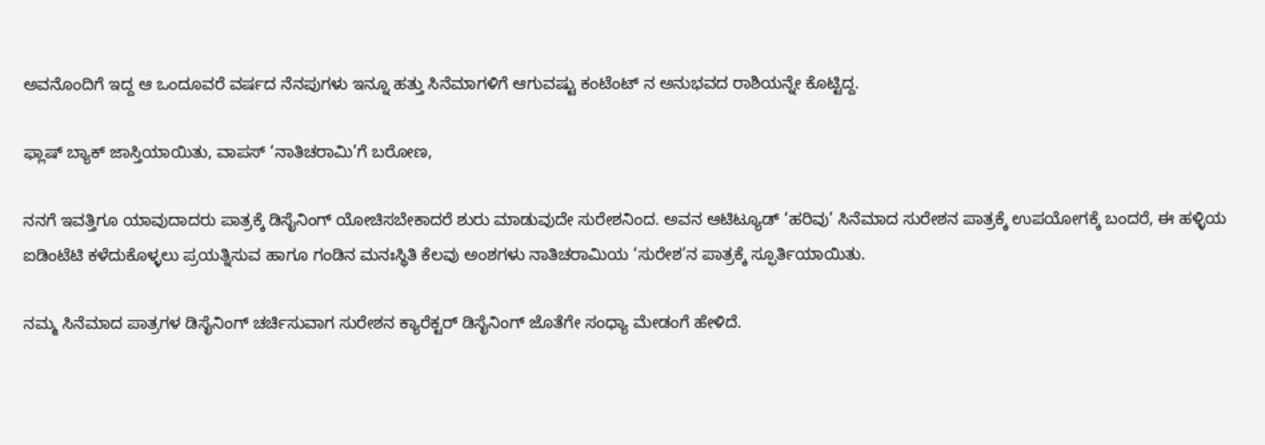ಅವನೊಂದಿಗೆ ಇದ್ದ ಆ ಒಂದೂವರೆ ವರ್ಷದ ನೆನಪುಗಳು ಇನ್ನೂ ಹತ್ತು ಸಿನೆಮಾಗಳಿಗೆ ಆಗುವಷ್ಟು ಕಂಟೆಂಟ್ ನ ಅನುಭವದ ರಾಶಿಯನ್ನೇ ಕೊಟ್ಟಿದ್ದ.

ಫ್ಲಾಷ್ ಬ್ಯಾಕ್ ಜಾಸ್ತಿಯಾಯಿತು, ವಾಪಸ್ ‘ನಾತಿಚರಾಮಿ’ಗೆ ಬರೋಣ,

ನನಗೆ ಇವತ್ತಿಗೂ ಯಾವುದಾದರು ಪಾತ್ರಕ್ಕೆ ಡಿಸೈನಿಂಗ್ ಯೋಚಿಸಬೇಕಾದರೆ ಶುರು ಮಾಡುವುದೇ ಸುರೇಶನಿಂದ. ಅವನ ಆಟಿಟ್ಯೂಡ್ ‘ಹರಿವು’ ಸಿನೆಮಾದ ಸುರೇಶನ ಪಾತ್ರಕ್ಕೆ ಉಪಯೋಗಕ್ಕೆ ಬಂದರೆ, ಈ ಹಳ್ಳಿಯ ಐಡಿಂಟೆಟಿ ಕಳೆದುಕೊಳ್ಳಲು ಪ್ರಯತ್ನಿಸುವ ಹಾಗೂ ಗಂಡಿನ ಮನಃಸ್ಥಿತಿ ಕೆಲವು ಅಂಶಗಳು ನಾತಿಚರಾಮಿಯ ‘ಸುರೇಶ’ನ ಪಾತ್ರಕ್ಕೆ ಸ್ಫೂರ್ತಿಯಾಯಿತು.

ನಮ್ಮ ಸಿನೆಮಾದ ಪಾತ್ರಗಳ ಡಿಸೈನಿಂಗ್ ಚರ್ಚಿಸುವಾಗ ಸುರೇಶನ ಕ್ಯಾರೆಕ್ಟರ್ ಡಿಸೈನಿಂಗ್ ಜೊತೆಗೇ ಸಂಧ್ಯಾ ಮೇಡಂಗೆ ಹೇಳಿದೆ.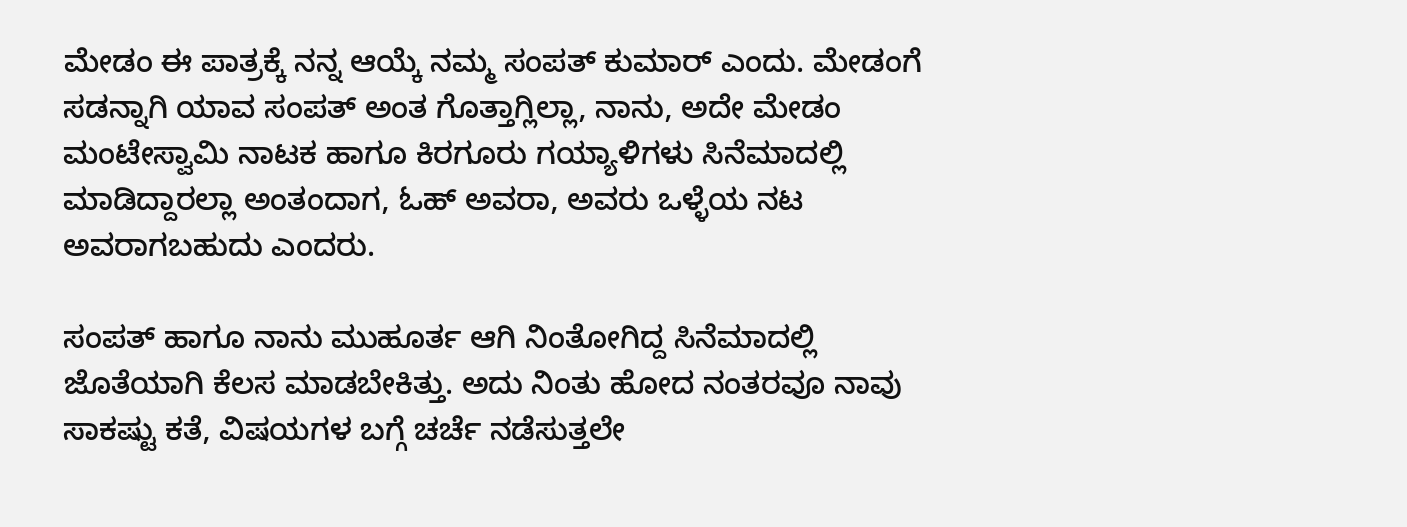ಮೇಡಂ ಈ ಪಾತ್ರಕ್ಕೆ ನನ್ನ ಆಯ್ಕೆ ನಮ್ಮ ಸಂಪತ್ ಕುಮಾರ್ ಎಂದು. ಮೇಡಂಗೆ ಸಡನ್ನಾಗಿ ಯಾವ ಸಂಪತ್ ಅಂತ ಗೊತ್ತಾಗ್ಲಿಲ್ಲಾ, ನಾನು, ಅದೇ ಮೇಡಂ ಮಂಟೇಸ್ವಾಮಿ ನಾಟಕ ಹಾಗೂ ಕಿರಗೂರು ಗಯ್ಯಾಳಿಗಳು ಸಿನೆಮಾದಲ್ಲಿ ಮಾಡಿದ್ದಾರಲ್ಲಾ ಅಂತಂದಾಗ, ಓಹ್ ಅವರಾ, ಅವರು ಒಳ್ಳೆಯ ನಟ ಅವರಾಗಬಹುದು ಎಂದರು.

ಸಂಪತ್ ಹಾಗೂ ನಾನು ಮುಹೂರ್ತ ಆಗಿ ನಿಂತೋಗಿದ್ದ ಸಿನೆಮಾದಲ್ಲಿ ಜೊತೆಯಾಗಿ ಕೆಲಸ ಮಾಡಬೇಕಿತ್ತು. ಅದು ನಿಂತು ಹೋದ ನಂತರವೂ ನಾವು ಸಾಕಷ್ಟು ಕತೆ, ವಿಷಯಗಳ ಬಗ್ಗೆ ಚರ್ಚೆ ನಡೆಸುತ್ತಲೇ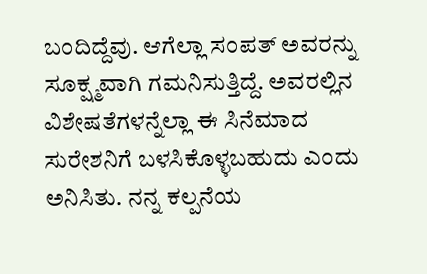ಬಂದಿದ್ದೆವು. ಆಗೆಲ್ಲಾ ಸಂಪತ್ ಅವರನ್ನು ಸೂಕ್ಷ್ಮವಾಗಿ ಗಮನಿಸುತ್ತಿದ್ದೆ. ಅವರಲ್ಲಿನ ವಿಶೇಷತೆಗಳನ್ನೆಲ್ಲಾ ಈ ಸಿನೆಮಾದ ಸುರೇಶನಿಗೆ ಬಳಸಿಕೊಳ್ಳಬಹುದು ಎಂದು ಅನಿಸಿತು. ನನ್ನ ಕಲ್ಪನೆಯ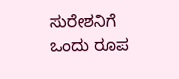ಸುರೇಶನಿಗೆ ಒಂದು ರೂಪ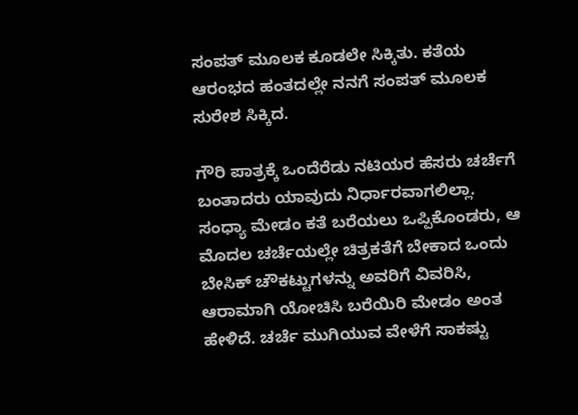ಸಂಪತ್ ಮೂಲಕ ಕೂಡಲೇ ಸಿಕ್ಕಿತು. ಕತೆಯ ಆರಂಭದ ಹಂತದಲ್ಲೇ ನನಗೆ ಸಂಪತ್ ಮೂಲಕ ಸುರೇಶ ಸಿಕ್ಕಿದ.

ಗೌರಿ ಪಾತ್ರಕ್ಕೆ ಒಂದೆರೆಡು ನಟಿಯರ ಹೆಸರು ಚರ್ಚೆಗೆ ಬಂತಾದರು ಯಾವುದು ನಿರ್ಧಾರವಾಗಲಿಲ್ಲಾ. ಸಂಧ್ಯಾ ಮೇಡಂ ಕತೆ ಬರೆಯಲು ಒಪ್ಪಿಕೊಂಡರು, ಆ ಮೊದಲ ಚರ್ಚೆಯಲ್ಲೇ ಚಿತ್ರಕತೆಗೆ ಬೇಕಾದ ಒಂದು ಬೇಸಿಕ್ ಚೌಕಟ್ಟುಗಳನ್ನು ಅವರಿಗೆ ವಿವರಿಸಿ, ಆರಾಮಾಗಿ ಯೋಚಿಸಿ ಬರೆಯಿರಿ ಮೇಡಂ ಅಂತ ಹೇಳಿದೆ. ಚರ್ಚೆ ಮುಗಿಯುವ ವೇಳೆಗೆ ಸಾಕಷ್ಟು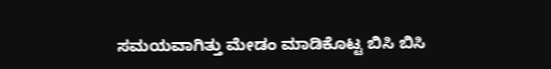ಸಮಯವಾಗಿತ್ತು ಮೇಡಂ ಮಾಡಿಕೊಟ್ಟ ಬಿಸಿ ಬಿಸಿ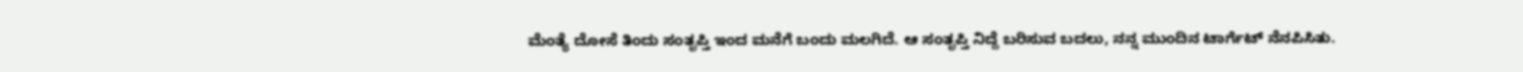ಮೆಂತ್ಯೆ ದೋಸೆ ತಿಂದು ಸಂತೃಪ್ತಿ ಇಂದ ಮನೆಗೆ ಬಂದು ಮಲಗಿದೆ. ಆ ಸಂತೃಪ್ತಿ ನಿದ್ದೆ ಬರಿಸುವ ಬದಲು, ನನ್ನ ಮುಂದಿನ ಟಾರ್ಗೆಟ್ ನೆನಪಿಸಿತು.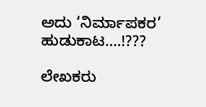ಅದು ‘ನಿರ್ಮಾಪಕರ’ ಹುಡುಕಾಟ….!???

ಲೇಖಕರು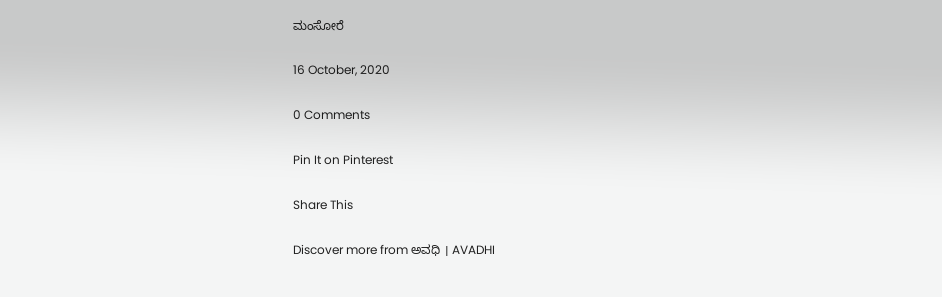ಮಂಸೋರೆ

16 October, 2020

0 Comments

Pin It on Pinterest

Share This

Discover more from ಅವಧಿ । AVADHI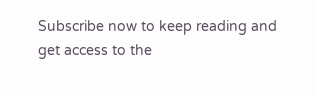Subscribe now to keep reading and get access to the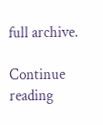full archive.

Continue reading